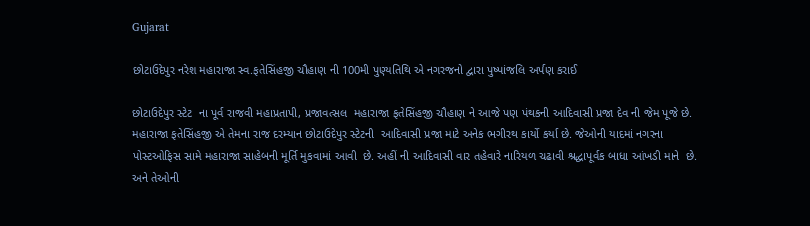Gujarat

છોટાઉદેપુર નરેશ મહારાજા સ્વ.ફતેસિંહજી ચૌહાણ ની 100મી પુણ્યતિથિ એ નગરજનો દ્વારા પુષ્પાંજલિ અર્પણ કરાઈ

છોટાઉદેપુર સ્ટેટ  ના પૂર્વ રાજવી મહાપ્રતાપી, પ્રજાવત્સલ  મહારાજા ફતેસિંહજી ચૌહાણ ને આજે પણ પંથકની આદિવાસી પ્રજા દેવ ની જેમ પૂજે છે. મહારાજા ફતેસિંહજી એ તેમના રાજ દરમ્યાન છોટાઉદેપુર સ્ટેટની  આદિવાસી પ્રજા માટે અનેક ભગીરથ કાર્યો કર્યા છે. જેઓની યાદમાં નગરના પોસ્ટઓફિસ સામે મહારાજા સાહેબની મૂર્તિ મુકવામાં આવી  છે. અહીં ની આદિવાસી વાર તહેવારે નારિયળ ચઢાવી શ્રદ્ધાપૂર્વક બાધા આંખડી માને  છે. અને તેઓની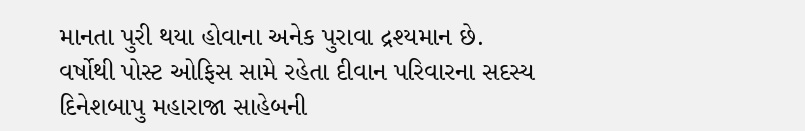માનતા પુરી થયા હોવાના અનેક પુરાવા દ્રશ્યમાન છે. વર્ષોથી પોસ્ટ ઓફિસ સામે રહેતા દીવાન પરિવારના સદસ્ય  દિનેશબાપુ મહારાજા સાહેબની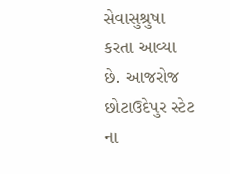સેવાસુશ્રુષા કરતા આવ્યા છે. આજરોજ છોટાઉદેપુર સ્ટેટ  ના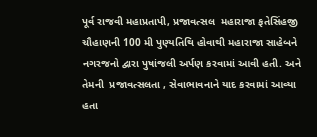પૂર્વ રાજવી મહાપ્રતાપી, પ્રજાવત્સલ  મહારાજા ફતેસિંહજી ચૌહાણની 100 મી પુણ્યતિથિ હોવાથી મહારાજા સાહેબને નગરજનો દ્વારા પુષાંજલી અર્પણ કરવામાં આવી હતી. અને તેમની  પ્રજાવત્સલતા , સેવાભાવનાને યાદ કરવામાં આવ્યા હતા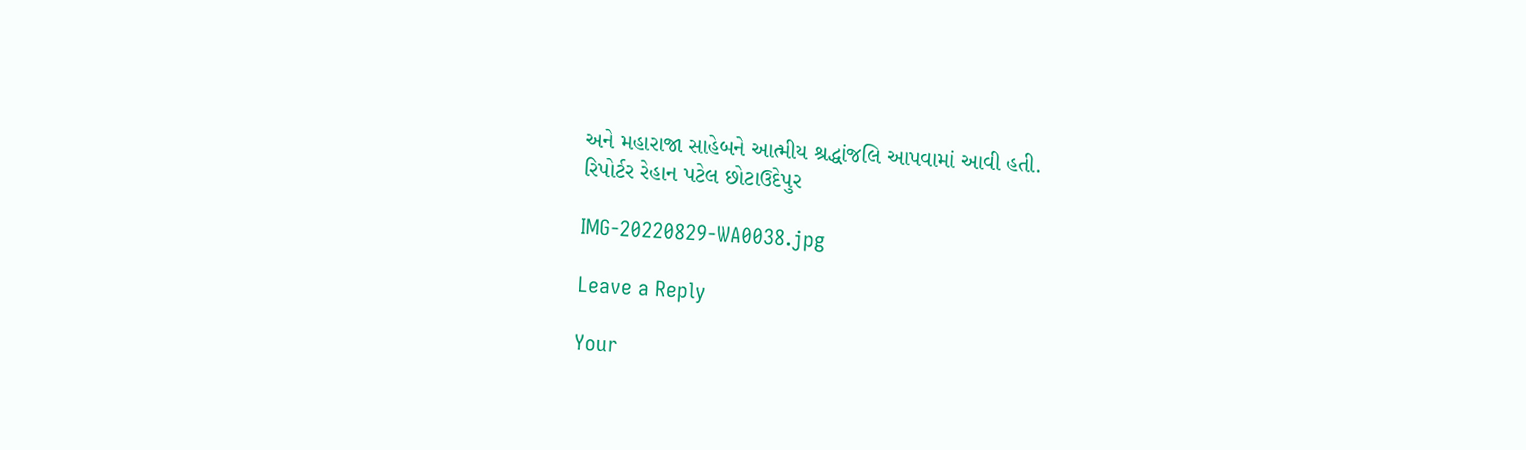અને મહારાજા સાહેબને આત્મીય શ્રદ્ધાંજલિ આપવામાં આવી હતી.
રિપોર્ટર રેહાન પટેલ છોટાઉદેપુર

IMG-20220829-WA0038.jpg

Leave a Reply

Your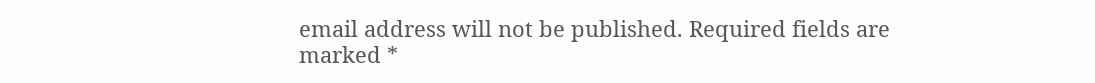email address will not be published. Required fields are marked *